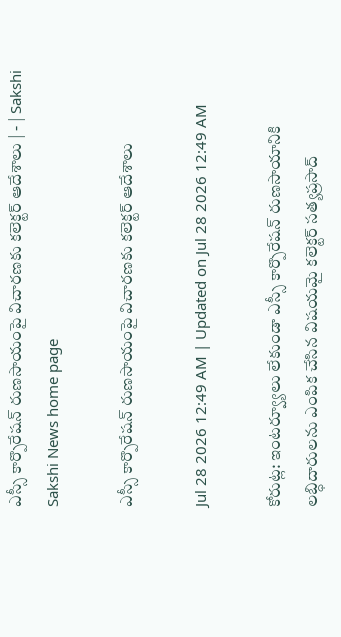ఎస్సీ కార్పొరేషన్‌ రుణసాయంపై విచారణకు కలెక్టర్‌ ఆదేశాలు | - | Sakshi
Sakshi News home page

ఎస్సీ కార్పొరేషన్‌ రుణసాయంపై విచారణకు కలెక్టర్‌ ఆదేశాలు

Jul 28 2026 12:49 AM | Updated on Jul 28 2026 12:49 AM

కోరుట్ల: ఇంటర్వ్యూలు లేకుండా ఎస్సీ కార్పొరేషన్‌ రుణసాయానికి లబ్ధిదారులను ఎంపిక చేసిన విషయమై కలెక్టర్‌ సత్యప్రసాద్‌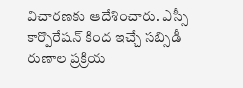విచారణకు ఆదేశించారు. ఎస్సీ కార్పొరేషన్‌ కింద ఇచ్చే సబ్సిడీ రుణాల ప్రక్రియ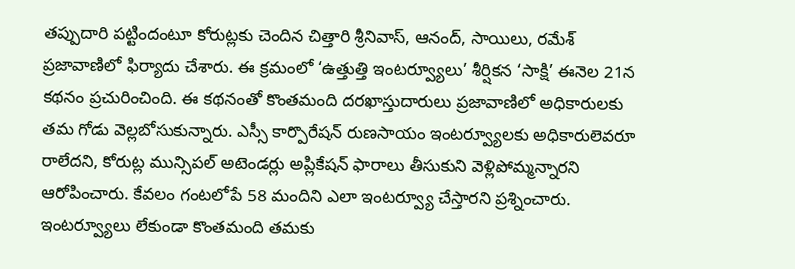తప్పుదారి పట్టిందంటూ కోరుట్లకు చెందిన చిత్తారి శ్రీనివాస్‌, ఆనంద్‌, సాయిలు, రమేశ్‌ ప్రజావాణిలో ఫిర్యాదు చేశారు. ఈ క్రమంలో ‘ఉత్తుత్తి ఇంటర్వ్యూలు’ శీర్షికన ‘సాక్షి’ ఈనెల 21న కథనం ప్రచురించింది. ఈ కథనంతో కొంతమంది దరఖాస్తుదారులు ప్రజావాణిలో అధికారులకు తమ గోడు వెల్లబోసుకున్నారు. ఎస్సీ కార్పొరేషన్‌ రుణసాయం ఇంటర్వ్యూలకు అధికారులెవరూ రాలేదని, కోరుట్ల మున్సిపల్‌ అటెండర్లు అప్లికేషన్‌ ఫారాలు తీసుకుని వెళ్లిపోమ్మన్నారని ఆరోపించారు. కేవలం గంటలోపే 58 మందిని ఎలా ఇంటర్వ్యూ చేస్తారని ప్రశ్నించారు. ఇంటర్వ్యూలు లేకుండా కొంతమంది తమకు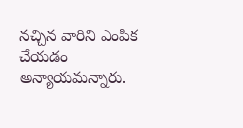నచ్చిన వారిని ఎంపిక చేయడం అన్యాయమన్నారు.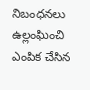నిబంధనలు ఉల్లంఘించి ఎంపిక చేసిన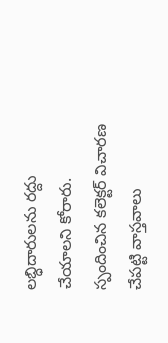లబ్ధిదారులను రద్దు చేయాలని కోరారు. స్పందించిన కలెక్టర్‌ విచారణ చేపట్టి వాస్తవాలు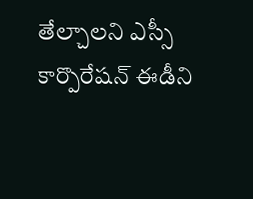తేల్చాలని ఎస్సీ కార్పొరేషన్‌ ఈడీని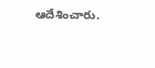ఆదేశించారు.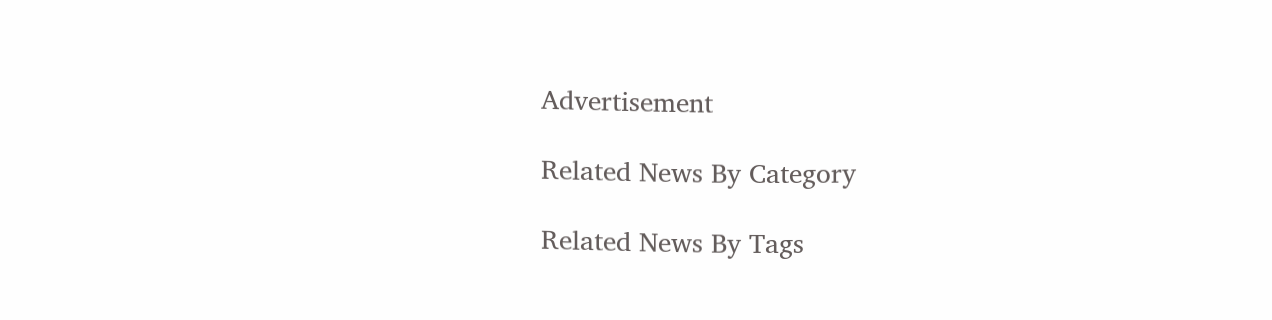Advertisement

Related News By Category

Related News By Tags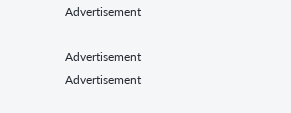Advertisement

Advertisement
Advertisement